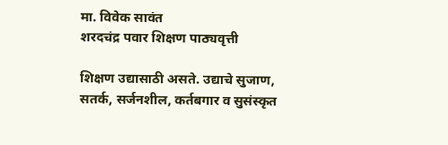मा. विवेक सावंत
शरदचंद्र पवार शिक्षण पाठ्यवृत्ती

शिक्षण उद्यासाठी असते. उद्याचे सुजाण, सतर्क, सर्जनशील, कर्तबगार व सुसंस्कृत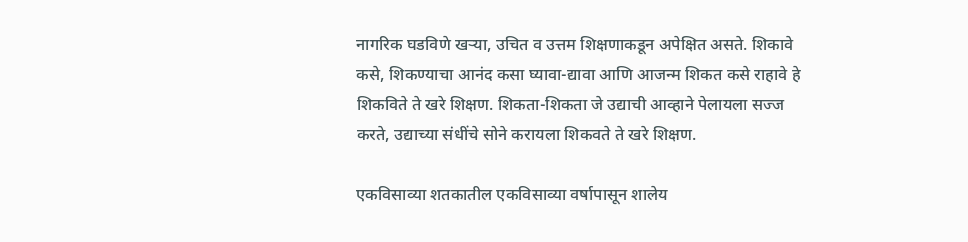नागरिक घडविणे खऱ्या, उचित व उत्तम शिक्षणाकडून अपेक्षित असते. शिकावे कसे, शिकण्याचा आनंद कसा घ्यावा-द्यावा आणि आजन्म शिकत कसे राहावे हे शिकविते ते खरे शिक्षण. शिकता-शिकता जे उद्याची आव्हाने पेलायला सज्ज करते, उद्याच्या संधींचे सोने करायला शिकवते ते खरे शिक्षण.

एकविसाव्या शतकातील एकविसाव्या वर्षापासून शालेय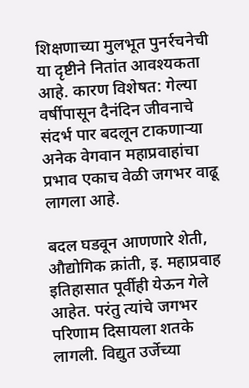शिक्षणाच्या मुलभूत पुनर्रचनेची या दृष्टीने नितांत आवश्यकता आहे. कारण विशेषत: गेल्या वर्षीपासून दैनंदिन जीवनाचे संदर्भ पार बदलून टाकणाऱ्या अनेक वेगवान महाप्रवाहांचा प्रभाव एकाच वेळी जगभर वाढू लागला आहे.

बदल घडवून आणणारे शेती, औद्योगिक क्रांती, इ. महाप्रवाह इतिहासात पूर्वीही येऊन गेले आहेत. परंतु त्यांचे जगभर परिणाम दिसायला शतके लागली. विद्युत उर्जेच्या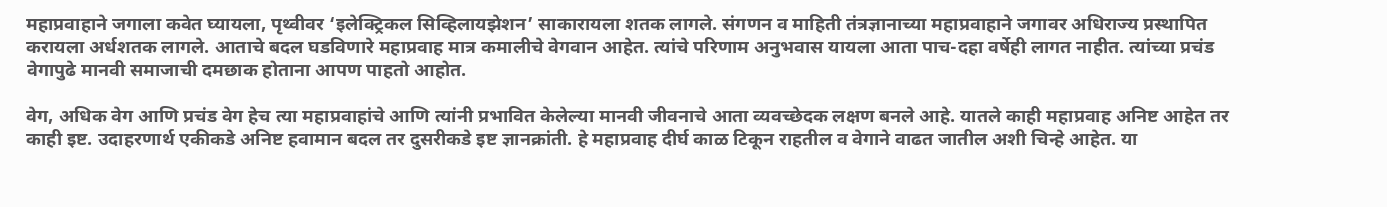महाप्रवाहाने जगाला कवेत घ्यायला, पृथ्वीवर ‘इलेक्ट्रिकल सिव्हिलायझेशन’ साकारायला शतक लागले. संगणन व माहिती तंत्रज्ञानाच्या महाप्रवाहाने जगावर अधिराज्य प्रस्थापित करायला अर्धशतक लागले. आताचे बदल घडविणारे महाप्रवाह मात्र कमालीचे वेगवान आहेत. त्यांचे परिणाम अनुभवास यायला आता पाच-दहा वर्षेही लागत नाहीत. त्यांच्या प्रचंड वेगापुढे मानवी समाजाची दमछाक होताना आपण पाहतो आहोत.

वेग, अधिक वेग आणि प्रचंड वेग हेच त्या महाप्रवाहांचे आणि त्यांनी प्रभावित केलेल्या मानवी जीवनाचे आता व्यवच्छेदक लक्षण बनले आहे. यातले काही महाप्रवाह अनिष्ट आहेत तर काही इष्ट. उदाहरणार्थ एकीकडे अनिष्ट हवामान बदल तर दुसरीकडे इष्ट ज्ञानक्रांती. हे महाप्रवाह दीर्घ काळ टिकून राहतील व वेगाने वाढत जातील अशी चिन्हे आहेत. या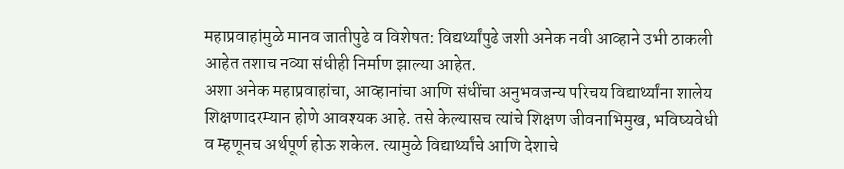महाप्रवाहांमुळे मानव जातीपुढे व विशेषत: विद्यर्थ्यांपुढे जशी अनेक नवी आव्हाने उभी ठाकली आहेत तशाच नव्या संधीही निर्माण झाल्या आहेत.
अशा अनेक महाप्रवाहांचा, आव्हानांचा आणि संधींचा अनुभवजन्य परिचय विद्यार्थ्यांना शालेय शिक्षणादरम्यान होणे आवश्यक आहे. तसे केल्यासच त्यांचे शिक्षण जीवनाभिमुख, भविष्यवेधी व म्हणूनच अर्थपूर्ण होऊ शकेल. त्यामुळे विद्यार्थ्यांचे आणि देशाचे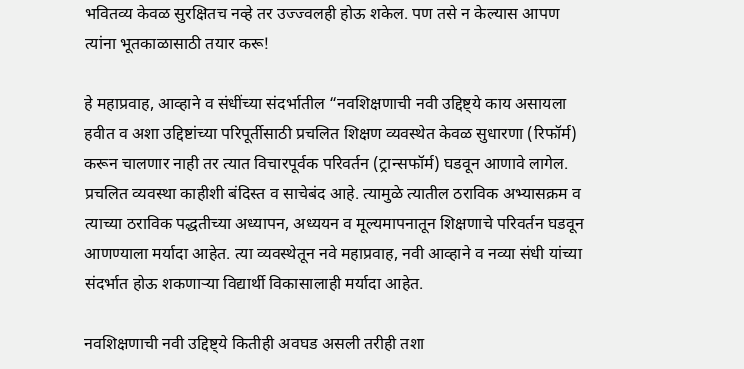भवितव्य केवळ सुरक्षितच नव्हे तर उज्ज्वलही होऊ शकेल. पण तसे न केल्यास आपण त्यांना भूतकाळासाठी तयार करू!

हे महाप्रवाह, आव्हाने व संधींच्या संदर्भातील “नवशिक्षणाची नवी उद्दिष्ट्ये काय असायला हवीत व अशा उद्दिष्टांच्या परिपूर्तीसाठी प्रचलित शिक्षण व्यवस्थेत केवळ सुधारणा (रिफॉर्म) करून चालणार नाही तर त्यात विचारपूर्वक परिवर्तन (ट्रान्सफॉर्म) घडवून आणावे लागेल. प्रचलित व्यवस्था काहीशी बंदिस्त व साचेबंद आहे. त्यामुळे त्यातील ठराविक अभ्यासक्रम व त्याच्या ठराविक पद्धतीच्या अध्यापन, अध्ययन व मूल्यमापनातून शिक्षणाचे परिवर्तन घडवून आणण्याला मर्यादा आहेत. त्या व्यवस्थेतून नवे महाप्रवाह, नवी आव्हाने व नव्या संधी यांच्या संदर्भात होऊ शकणाऱ्या विद्यार्थी विकासालाही मर्यादा आहेत.

नवशिक्षणाची नवी उद्दिष्ट्ये कितीही अवघड असली तरीही तशा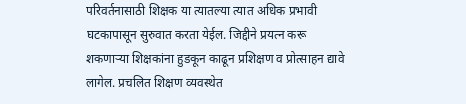परिवर्तनासाठी शिक्षक या त्यातल्या त्यात अधिक प्रभावी घटकापासून सुरुवात करता येईल. जिद्दीने प्रयत्न करू शकणाऱ्या शिक्षकांना हुडकून काढून प्रशिक्षण व प्रोत्साहन द्यावे लागेल. प्रचलित शिक्षण व्यवस्थेत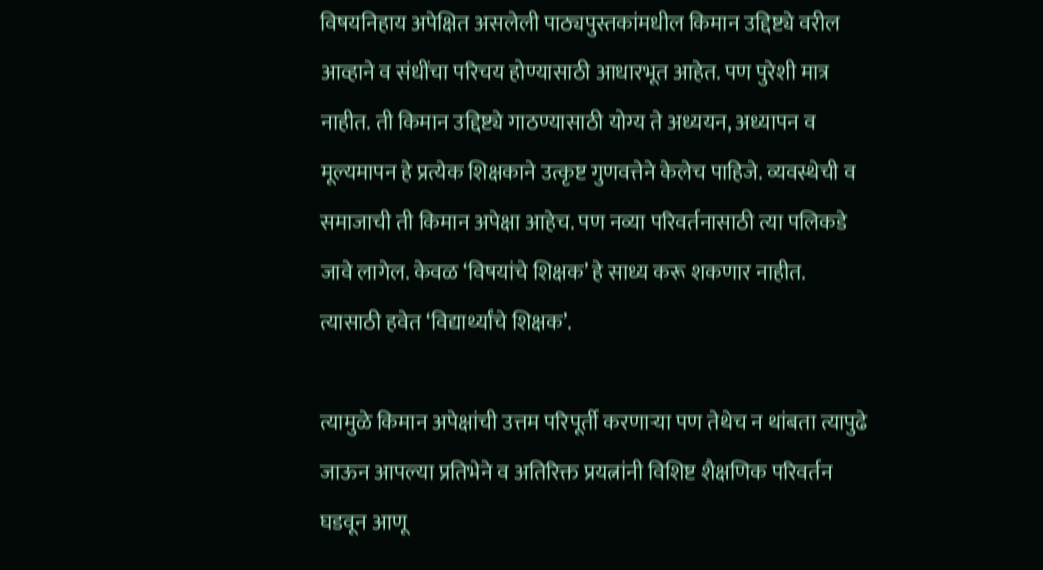विषयनिहाय अपेक्षित असलेली पाठ्यपुस्तकांमधील किमान उद्दिष्ट्ये वरील आव्हाने व संधींचा परिचय होण्यासाठी आधारभूत आहेत. पण पुरेशी मात्र नाहीत. ती किमान उद्दिष्ट्ये गाठण्यासाठी योग्य ते अध्ययन, अध्यापन व मूल्यमापन हे प्रत्येक शिक्षकाने उत्कृष्ट गुणवत्तेने केलेच पाहिजे. व्यवस्थेची व समाजाची ती किमान अपेक्षा आहेच. पण नव्या परिवर्तनासाठी त्या पलिकडे जावे लागेल. केवळ ‘विषयांचे शिक्षक’ हे साध्य करू शकणार नाहीत. त्यासाठी हवेत ‘विद्यार्थ्यांचे शिक्षक’.

त्यामुळे किमान अपेक्षांची उत्तम परिपूर्ती करणाऱ्या पण तेथेच न थांबता त्यापुढे जाऊन आपल्या प्रतिभेने व अतिरिक्त प्रयत्नांनी विशिष्ट शैक्षणिक परिवर्तन घडवून आणू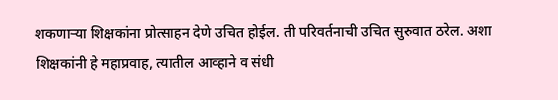शकणाऱ्या शिक्षकांना प्रोत्साहन देणे उचित होईल. ती परिवर्तनाची उचित सुरुवात ठरेल. अशा शिक्षकांनी हे महाप्रवाह, त्यातील आव्हाने व संधी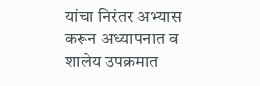यांचा निरंतर अभ्यास करून अध्यापनात व शालेय उपक्रमात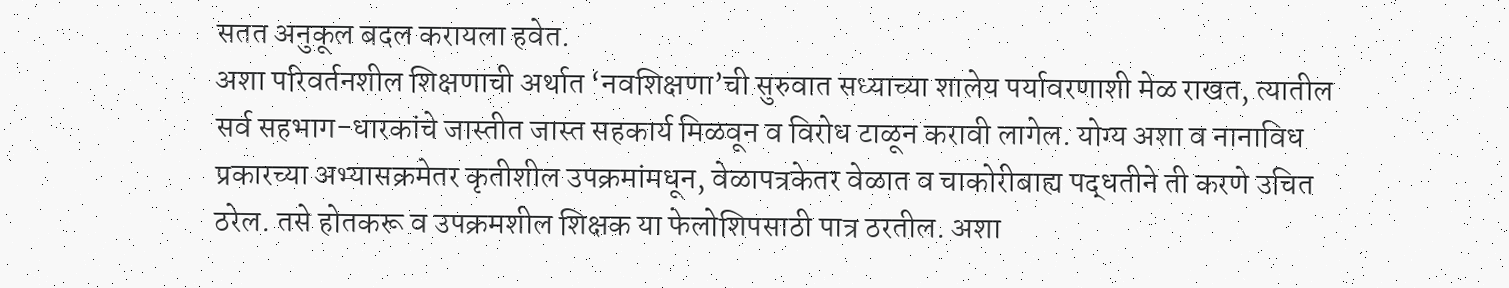सतत अनुकूल बदल करायला हवेत.
अशा परिवर्तनशील शिक्षणाची अर्थात ‘नवशिक्षणा’ची सुरुवात सध्याच्या शालेय पर्यावरणाशी मेळ राखत, त्यातील सर्व सहभाग-धारकांचे जास्तीत जास्त सहकार्य मिळवून व विरोध टाळून करावी लागेल. योग्य अशा व नानाविध प्रकारच्या अभ्यासक्रमेतर कृतीशील उपक्रमांमधून, वेळापत्रकेतर वेळात व चाकोरीबाह्य पद्धतीने ती करणे उचित ठरेल. तसे होतकरू व उपक्रमशील शिक्षक या फेलोशिपसाठी पात्र ठरतील. अशा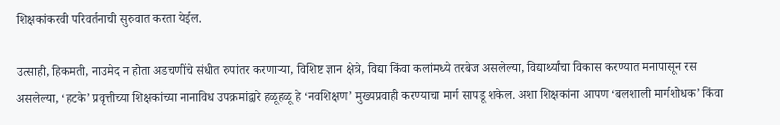शिक्षकांकरवी परिवर्तनाची सुरुवात करता येईल.

उत्साही, हिकमती, नाउमेद न होता अडचणींचे संधीत रुपांतर करणाऱ्या, विशिष्ट ज्ञान क्षेत्रे, विद्या किंवा कलांमध्ये तरबेज असलेल्या, विद्यार्थ्यांचा विकास करण्यात मनापासून रस असलेल्या, ‘हटके’ प्रवृत्तीच्या शिक्षकांच्या नानाविध उपक्रमांद्वारे हळूहळू हे ‘नवशिक्षण’ मुख्यप्रवाही करण्याचा मार्ग सापडू शकेल. अशा शिक्षकांना आपण ‘बलशाली मार्गशोधक’ किंवा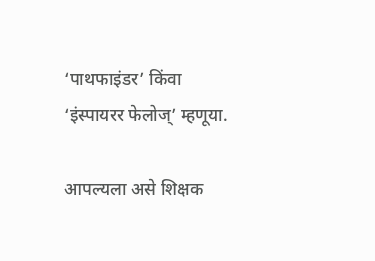‘पाथफाइंडर’ किंवा ‘इंस्पायरर फेलोज्’ म्हणूया.

आपल्यला असे शिक्षक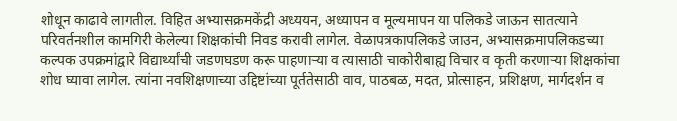शोधून काढावे लागतील. विहित अभ्यासक्रमकेंद्री अध्ययन, अध्यापन व मूल्यमापन या पलिकडे जाऊन सातत्याने परिवर्तनशील कामगिरी केलेल्या शिक्षकांची निवड करावी लागेल. वेळापत्रकापलिकडे जाउन, अभ्यासक्रमापलिकडच्या कल्पक उपक्रमांद्वारे विद्यार्थ्यांची जडणघडण करू पाहणाऱ्या व त्यासाठी चाकोरीबाह्य विचार व कृती करणाऱ्या शिक्षकांचा शोध घ्यावा लागेल. त्यांना नवशिक्षणाच्या उद्दिष्टांच्या पूर्ततेसाठी वाव, पाठबळ, मदत, प्रोत्साहन, प्रशिक्षण, मार्गदर्शन व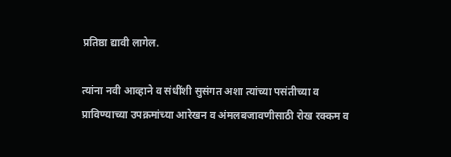प्रतिष्ठा द्यावी लागेल.

त्यांना नवी आव्हाने व संधींशी सुसंगत अशा त्यांच्या पसंतीच्या व प्राविण्याच्या उपक्रमांच्या आरेखन व अंमलबजावणीसाठी रोख रक्कम व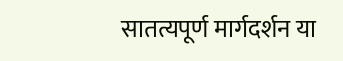सातत्यपूर्ण मार्गदर्शन या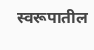स्वरूपातील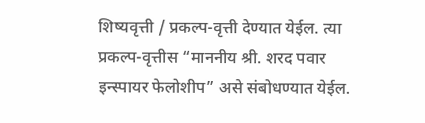शिष्यवृत्ती / प्रकल्प-वृत्ती देण्यात येईल. त्या प्रकल्प-वृत्तीस “माननीय श्री. शरद पवार इन्स्पायर फेलोशीप” असे संबोधण्यात येईल.